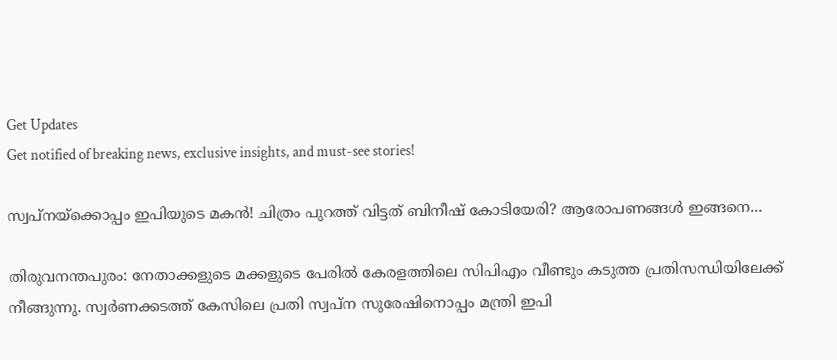Get Updates
Get notified of breaking news, exclusive insights, and must-see stories!

സ്വപ്‌നയ്‌ക്കൊപ്പം ഇപിയുടെ മകന്‍! ചിത്രം പുറത്ത് വിട്ടത് ബിനീഷ് കോടിയേരി? ആരോപണങ്ങള്‍ ഇങ്ങനെ...

തിരുവനന്തപുരം: നേതാക്കളുടെ മക്കളുടെ പേരില്‍ കേരളത്തിലെ സിപിഎം വീണ്ടും കടുത്ത പ്രതിസന്ധിയിലേക്ക് നീങ്ങുന്നു. സ്വര്‍ണക്കടത്ത് കേസിലെ പ്രതി സ്വപ്‌ന സുരേഷിനൊപ്പം മന്ത്രി ഇപി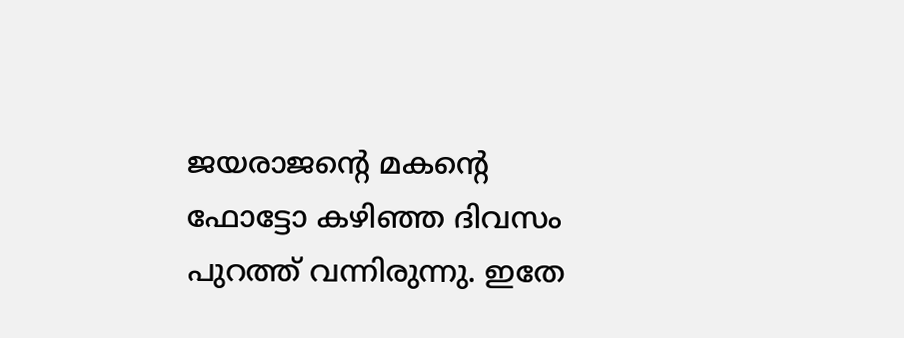ജയരാജന്റെ മകന്റെ ഫോട്ടോ കഴിഞ്ഞ ദിവസം പുറത്ത് വന്നിരുന്നു. ഇതേ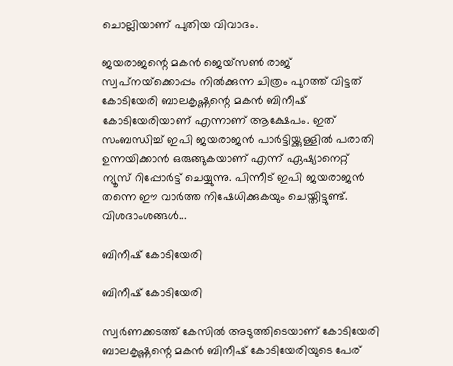ചൊല്ലിയാണ് പുതിയ വിവാദം.

ജയരാജന്റെ മകന്‍ ജെയ്‌സണ്‍ രാജ് സ്വപ്‌നയ്‌ക്കൊപ്പം നില്‍ക്കുന്ന ചിത്രം പുറത്ത് വിട്ടത് കോടിയേരി ബാലകൃഷ്ണന്റെ മകന്‍ ബിനീഷ് കോടിയേരിയാണ് എന്നാണ് ആക്ഷേപം. ഇത് സംബന്ധിച്ച് ഇപി ജയരാജന്‍ പാര്‍ട്ടിയ്ക്കുള്ളില്‍ പരാതി ഉന്നയിക്കാന്‍ ഒരുങ്ങുകയാണ് എന്ന് ഏഷ്യാനെറ്റ് ന്യൂസ് റിപ്പോര്‍ട്ട് ചെയ്യുന്നു. പിന്നീട് ഇപി ജയരാജൻ തന്നെ ഈ വാർത്ത നിഷേധിക്കുകയും ചെയ്തിട്ടുണ്ട്. വിശദാംശങ്ങള്‍...

ബിനീഷ് കോടിയേരി

ബിനീഷ് കോടിയേരി

സ്വര്‍ണക്കടത്ത് കേസില്‍ അടുത്തിടെയാണ് കോടിയേരി ബാലകൃഷ്ണന്റെ മകന്‍ ബിനീഷ് കോടിയേരിയുടെ പേര്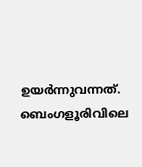ഉയര്‍ന്നുവന്നത്. ബെംഗളൂരിവിലെ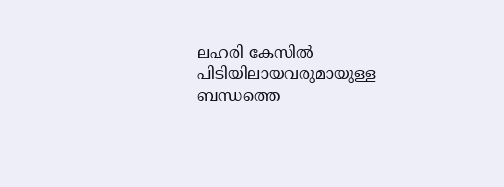ലഹരി കേസില്‍ പിടിയിലായവരുമായുള്ള ബന്ധത്തെ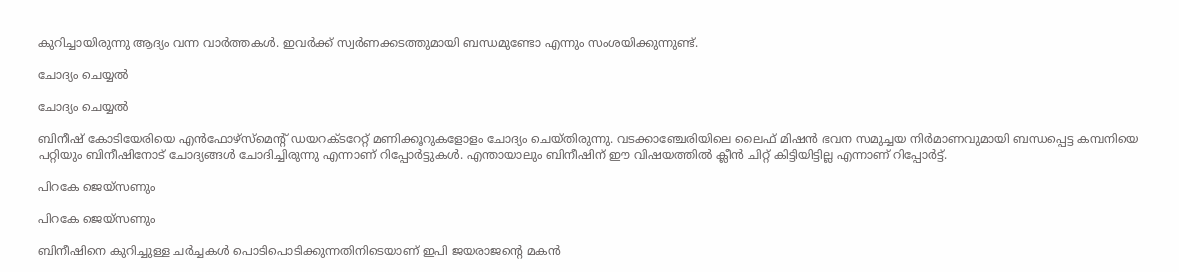കുറിച്ചായിരുന്നു ആദ്യം വന്ന വാര്‍ത്തകള്‍. ഇവര്‍ക്ക് സ്വര്‍ണക്കടത്തുമായി ബന്ധമുണ്ടോ എന്നും സംശയിക്കുന്നുണ്ട്.

ചോദ്യം ചെയ്യല്‍

ചോദ്യം ചെയ്യല്‍

ബിനീഷ് കോടിയേരിയെ എന്‍ഫോഴ്‌സ്‌മെന്റ് ഡയറക്ടറേറ്റ് മണിക്കൂറുകളോളം ചോദ്യം ചെയ്തിരുന്നു. വടക്കാഞ്ചേരിയിലെ ലൈഫ് മിഷന്‍ ഭവന സമുച്ചയ നിര്‍മാണവുമായി ബന്ധപ്പെട്ട കമ്പനിയെ പറ്റിയും ബിനീഷിനോട് ചോദ്യങ്ങള്‍ ചോദിച്ചിരുന്നു എന്നാണ് റിപ്പോര്‍ട്ടുകള്‍. എന്തായാലും ബിനീഷിന് ഈ വിഷയത്തിൽ ക്ലീൻ ചിറ്റ് കിട്ടിയിട്ടില്ല എന്നാണ് റിപ്പോർട്ട്.

പിറകേ ജെയ്‌സണും

പിറകേ ജെയ്‌സണും

ബിനീഷിനെ കുറിച്ചുള്ള ചര്‍ച്ചകള്‍ പൊടിപൊടിക്കുന്നതിനിടെയാണ് ഇപി ജയരാജന്റെ മകന്‍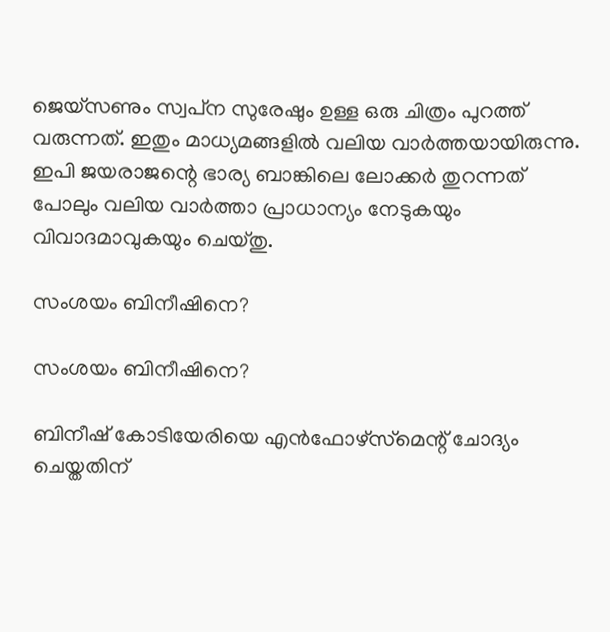ജെയ്‌സണും സ്വപ്‌ന സുരേഷും ഉള്ള ഒരു ചിത്രം പുറത്ത് വരുന്നത്. ഇതും മാധ്യമങ്ങളില്‍ വലിയ വാര്‍ത്തയായിരുന്നു. ഇപി ജയരാജന്റെ ഭാര്യ ബാങ്കിലെ ലോക്കര്‍ തുറന്നത് പോലും വലിയ വാര്‍ത്താ പ്രാധാന്യം നേടുകയും വിവാദമാവുകയും ചെയ്തു.

സംശയം ബിനീഷിനെ?

സംശയം ബിനീഷിനെ?

ബിനീഷ് കോടിയേരിയെ എന്‍ഫോഴ്‌സ്‌മെന്റ് ചോദ്യം ചെയ്തതിന്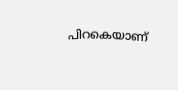പിറകെയാണ്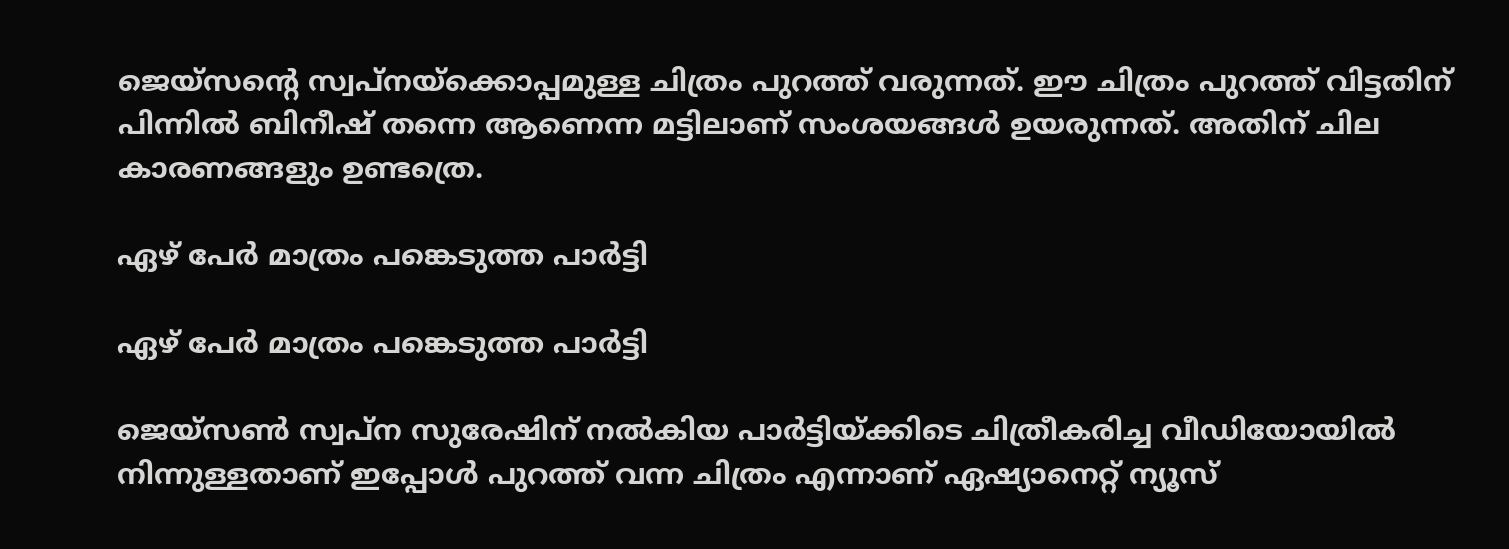ജെയ്‌സന്റെ സ്വപ്‌നയ്‌ക്കൊപ്പമുള്ള ചിത്രം പുറത്ത് വരുന്നത്. ഈ ചിത്രം പുറത്ത് വിട്ടതിന് പിന്നില്‍ ബിനീഷ് തന്നെ ആണെന്ന മട്ടിലാണ് സംശയങ്ങള്‍ ഉയരുന്നത്. അതിന് ചില കാരണങ്ങളും ഉണ്ടത്രെ.

ഏഴ് പേര്‍ മാത്രം പങ്കെടുത്ത പാര്‍ട്ടി

ഏഴ് പേര്‍ മാത്രം പങ്കെടുത്ത പാര്‍ട്ടി

ജെയ്‌സണ്‍ സ്വപ്‌ന സുരേഷിന് നല്‍കിയ പാര്‍ട്ടിയ്ക്കിടെ ചിത്രീകരിച്ച വീഡിയോയില്‍ നിന്നുള്ളതാണ് ഇപ്പോള്‍ പുറത്ത് വന്ന ചിത്രം എന്നാണ് ഏഷ്യാനെറ്റ് ന്യൂസ്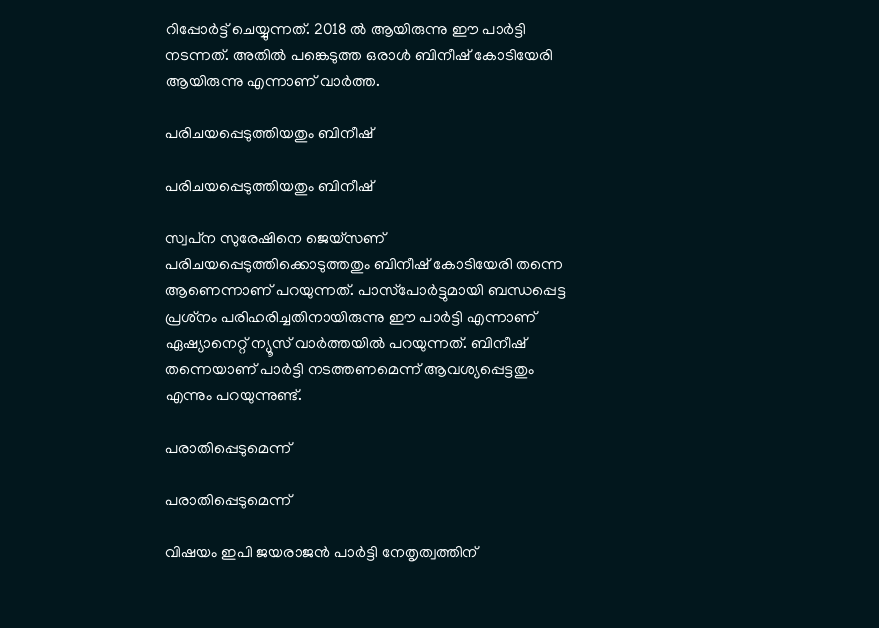റിപ്പോര്‍ട്ട് ചെയ്യുന്നത്. 2018 ല്‍ ആയിരുന്നു ഈ പാര്‍ട്ടി നടന്നത്. അതില്‍ പങ്കെടുത്ത ഒരാള്‍ ബിനീഷ് കോടിയേരി ആയിരുന്നു എന്നാണ് വാര്‍ത്ത.

പരിചയപ്പെടുത്തിയതും ബിനീഷ്

പരിചയപ്പെടുത്തിയതും ബിനീഷ്

സ്വപ്‌ന സുരേഷിനെ ജെയ്‌സണ് പരിചയപ്പെടുത്തിക്കൊടുത്തതും ബിനീഷ് കോടിയേരി തന്നെ ആണെന്നാണ് പറയുന്നത്. പാസ്‌പോര്‍ട്ടുമായി ബന്ധപ്പെട്ട പ്രശ്‌നം പരിഹരിച്ചതിനായിരുന്നു ഈ പാര്‍ട്ടി എന്നാണ് ഏഷ്യാനെറ്റ് ന്യൂസ് വാര്‍ത്തയില്‍ പറയുന്നത്. ബിനീഷ് തന്നെയാണ് പാര്‍ട്ടി നടത്തണമെന്ന് ആവശ്യപ്പെട്ടതും എന്നും പറയുന്നുണ്ട്.

പരാതിപ്പെടുമെന്ന്

പരാതിപ്പെടുമെന്ന്

വിഷയം ഇപി ജയരാജന്‍ പാര്‍ട്ടി നേതൃത്വത്തിന്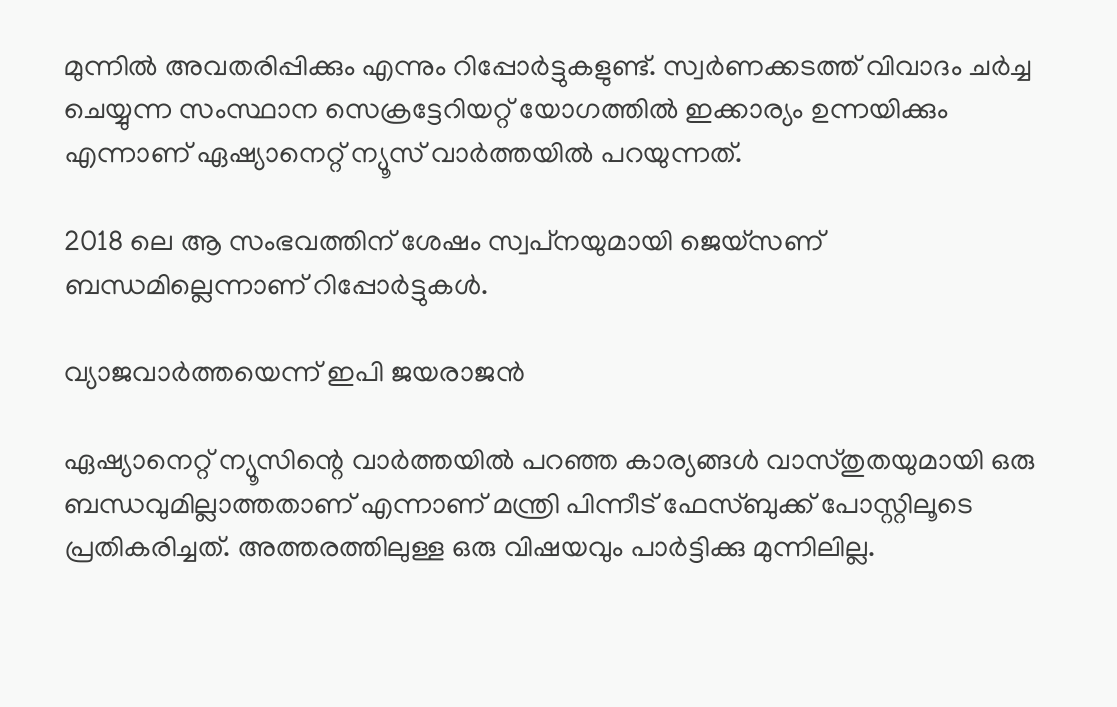മുന്നില്‍ അവതരിപ്പിക്കും എന്നും റിപ്പോര്‍ട്ടുകളുണ്ട്. സ്വര്‍ണക്കടത്ത് വിവാദം ചര്‍ച്ച ചെയ്യുന്ന സംസ്ഥാന സെക്രട്ടേറിയറ്റ് യോഗത്തില്‍ ഇക്കാര്യം ഉന്നയിക്കും എന്നാണ് ഏഷ്യാനെറ്റ് ന്യൂസ് വാര്‍ത്തയില്‍ പറയുന്നത്.

2018 ലെ ആ സംഭവത്തിന് ശേഷം സ്വപ്‌നയുമായി ജെയ്‌സണ് ബന്ധമില്ലെന്നാണ് റിപ്പോര്‍ട്ടുകള്‍.

വ്യാജവാർത്തയെന്ന് ഇപി ജയരാജൻ

ഏഷ്യാനെറ്റ് ന്യൂസിന്റെ വാര്‍ത്തയില്‍ പറഞ്ഞ കാര്യങ്ങള്‍ വാസ്തുതയുമായി ഒരു ബന്ധവുമില്ലാത്തതാണ് എന്നാണ് മന്ത്രി പിന്നീട് ഫേസ്ബുക്ക് പോസ്റ്റിലൂടെ പ്രതികരിച്ചത്. അത്തരത്തിലുള്ള ഒരു വിഷയവും പാര്‍ട്ടിക്കു മുന്നിലില്ല.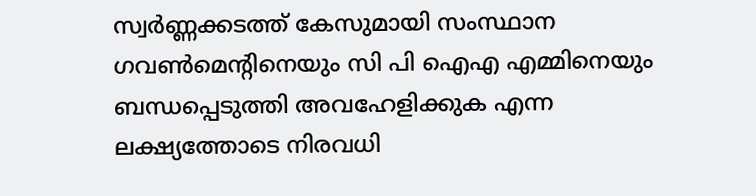സ്വര്‍ണ്ണക്കടത്ത് കേസുമായി സംസ്ഥാന ഗവണ്‍മെന്റിനെയും സി പി ഐഎ എമ്മിനെയും ബന്ധപ്പെടുത്തി അവഹേളിക്കുക എന്ന ലക്ഷ്യത്തോടെ നിരവധി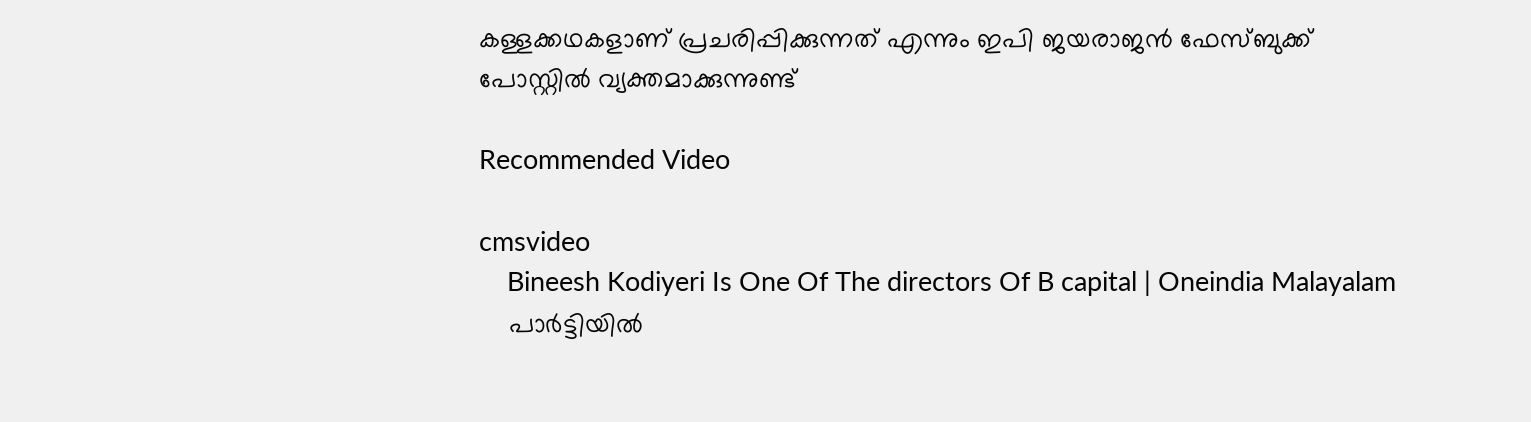കള്ളക്കഥകളാണ് പ്രചരിപ്പിക്കുന്നത് എന്നും ഇപി ജയരാജൻ ഫേസ്ബുക്ക് പോസ്റ്റിൽ വ്യക്തമാക്കുന്നുണ്ട്

Recommended Video

cmsvideo
    Bineesh Kodiyeri Is One Of The directors Of B capital | Oneindia Malayalam
    പാര്‍ട്ടിയില്‍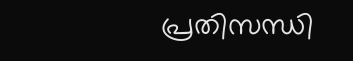പ്രതിസന്ധി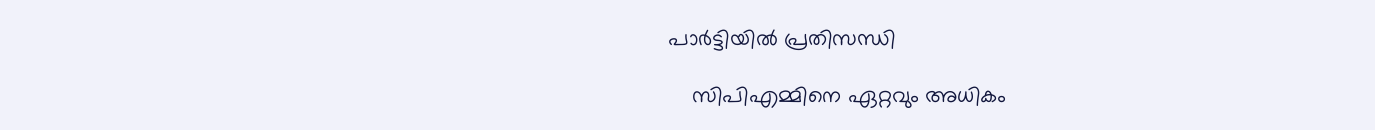പാര്‍ട്ടിയില്‍ പ്രതിസന്ധി

    സിപിഎമ്മിനെ ഏറ്റവും അധികം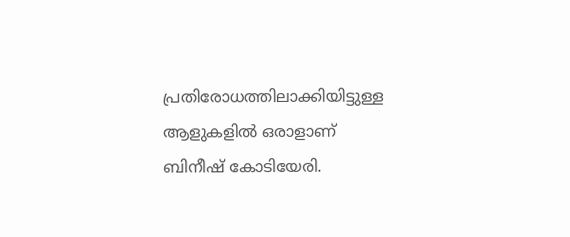പ്രതിരോധത്തിലാക്കിയിട്ടുള്ള ആളുകളില്‍ ഒരാളാണ് ബിനീഷ് കോടിയേരി.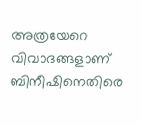അത്രയേറെ വിവാദങ്ങളാണ് ബിനീഷിനെതിരെ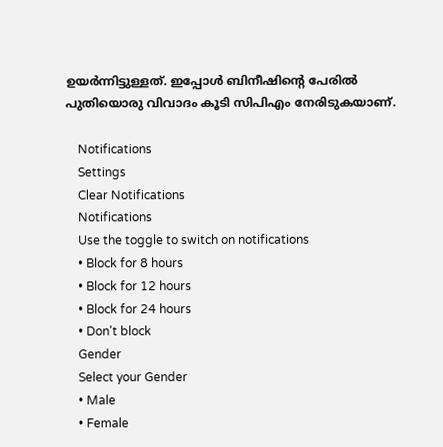ഉയര്‍ന്നിട്ടുള്ളത്. ഇപ്പോള്‍ ബിനീഷിന്റെ പേരില്‍ പുതിയൊരു വിവാദം കൂടി സിപിഎം നേരിടുകയാണ്.

    Notifications
    Settings
    Clear Notifications
    Notifications
    Use the toggle to switch on notifications
    • Block for 8 hours
    • Block for 12 hours
    • Block for 24 hours
    • Don't block
    Gender
    Select your Gender
    • Male
    • Female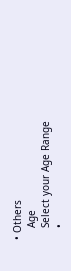• Others
    Age
    Select your Age Range
    •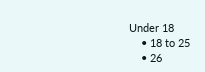Under 18
    • 18 to 25
    • 26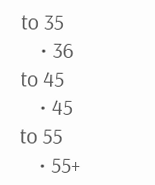to 35
    • 36 to 45
    • 45 to 55
    • 55+